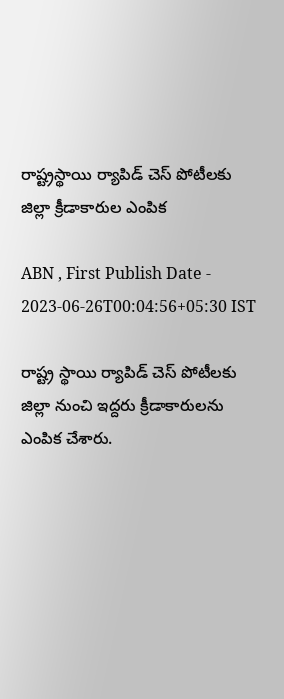రాష్ట్రస్థాయి ర్యాపిడ్‌ చెస్‌ పోటీలకు జిల్లా క్రీడాకారుల ఎంపిక

ABN , First Publish Date - 2023-06-26T00:04:56+05:30 IST

రాష్ట్ర స్థాయి ర్యాపిడ్‌ చెస్‌ పోటీలకు జిల్లా నుంచి ఇద్దరు క్రీడాకారులను ఎంపిక చేశారు.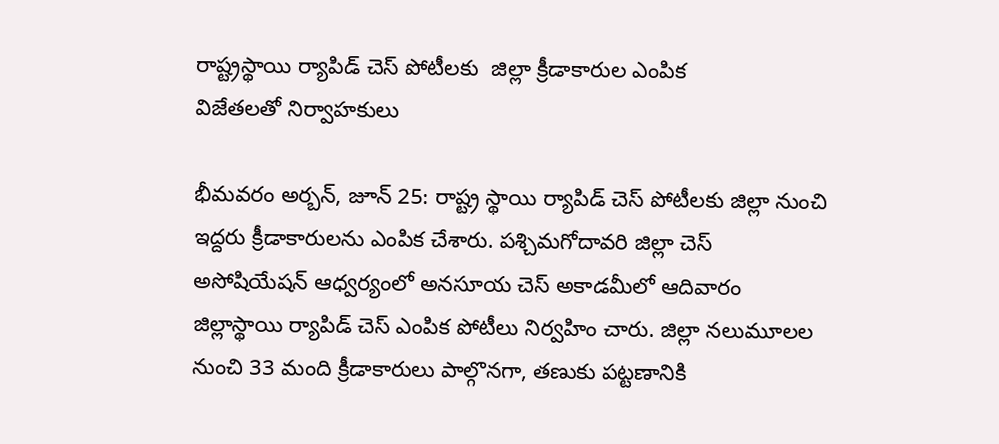రాష్ట్రస్థాయి ర్యాపిడ్‌ చెస్‌ పోటీలకు  జిల్లా క్రీడాకారుల ఎంపిక
విజేతలతో నిర్వాహకులు

భీమవరం అర్బన్‌, జూన్‌ 25: రాష్ట్ర స్థాయి ర్యాపిడ్‌ చెస్‌ పోటీలకు జిల్లా నుంచి ఇద్దరు క్రీడాకారులను ఎంపిక చేశారు. పశ్చిమగోదావరి జిల్లా చెస్‌ అసోషియేషన్‌ ఆధ్వర్యంలో అనసూయ చెస్‌ అకాడమీలో ఆదివారం జిల్లాస్థాయి ర్యాపిడ్‌ చెస్‌ ఎంపిక పోటీలు నిర్వహిం చారు. జిల్లా నలుమూలల నుంచి 33 మంది క్రీడాకారులు పాల్గొనగా, తణుకు పట్టణానికి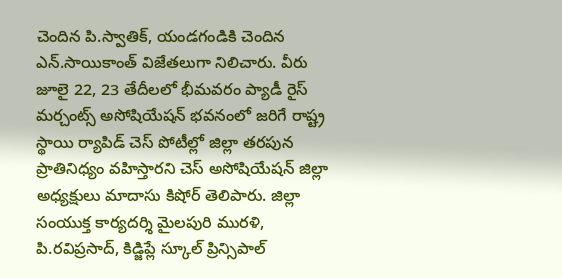చెందిన పి.స్వాతిక్‌, యండగండికి చెందిన ఎన్‌.సాయికాంత్‌ విజేతలుగా నిలిచారు. వీరు జూలై 22, 23 తేదీలలో భీమవరం ప్యాడీ రైస్‌ మర్చంట్స్‌ అసోషియేషన్‌ భవనంలో జరిగే రాష్ట్ర స్థాయి ర్యాపిడ్‌ చెస్‌ పోటీల్లో జిల్లా తరపున ప్రాతినిధ్యం వహిస్తారని చెస్‌ అసోషియేషన్‌ జిల్లా అధ్యక్షులు మాదాసు కిషోర్‌ తెలిపారు. జిల్లా సంయుక్త కార్యదర్శి మైలపురి మురళి, పి.రవిప్రసాద్‌, కిడ్జిప్లే స్కూల్‌ ప్రిన్సిపాల్‌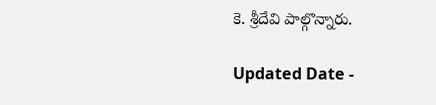కె. శ్రీదేవి పాల్గొన్నారు.

Updated Date -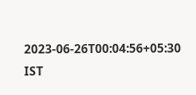2023-06-26T00:04:56+05:30 IST